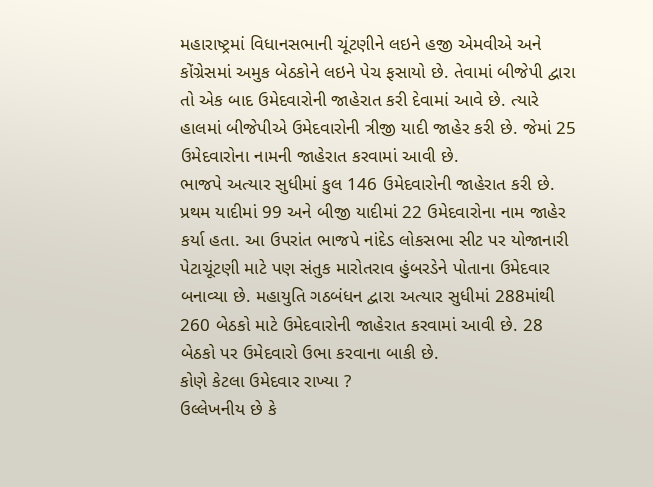મહારાષ્ટ્રમાં વિધાનસભાની ચૂંટણીને લઇને હજી એમવીએ અને કોંગ્રેસમાં અમુક બેઠકોને લઇને પેચ ફસાયો છે. તેવામાં બીજેપી દ્વારા તો એક બાદ ઉમેદવારોની જાહેરાત કરી દેવામાં આવે છે. ત્યારે હાલમાં બીજેપીએ ઉમેદવારોની ત્રીજી યાદી જાહેર કરી છે. જેમાં 25 ઉમેદવારોના નામની જાહેરાત કરવામાં આવી છે.
ભાજપે અત્યાર સુધીમાં કુલ 146 ઉમેદવારોની જાહેરાત કરી છે. પ્રથમ યાદીમાં 99 અને બીજી યાદીમાં 22 ઉમેદવારોના નામ જાહેર કર્યા હતા. આ ઉપરાંત ભાજપે નાંદેડ લોકસભા સીટ પર યોજાનારી પેટાચૂંટણી માટે પણ સંતુક મારોતરાવ હુંબરડેને પોતાના ઉમેદવાર બનાવ્યા છે. મહાયુતિ ગઠબંધન દ્વારા અત્યાર સુધીમાં 288માંથી 260 બેઠકો માટે ઉમેદવારોની જાહેરાત કરવામાં આવી છે. 28 બેઠકો પર ઉમેદવારો ઉભા કરવાના બાકી છે.
કોણે કેટલા ઉમેદવાર રાખ્યા ?
ઉલ્લેખનીય છે કે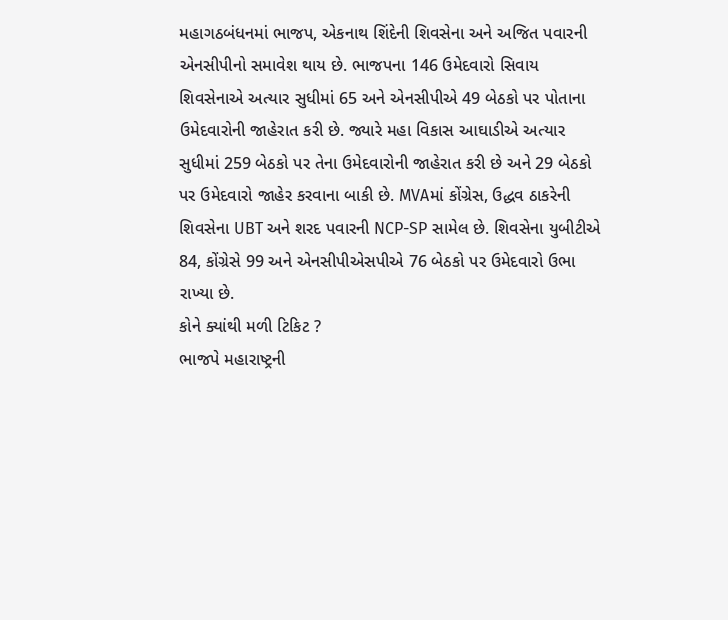મહાગઠબંધનમાં ભાજપ, એકનાથ શિંદેની શિવસેના અને અજિત પવારની એનસીપીનો સમાવેશ થાય છે. ભાજપના 146 ઉમેદવારો સિવાય શિવસેનાએ અત્યાર સુધીમાં 65 અને એનસીપીએ 49 બેઠકો પર પોતાના ઉમેદવારોની જાહેરાત કરી છે. જ્યારે મહા વિકાસ આઘાડીએ અત્યાર સુધીમાં 259 બેઠકો પર તેના ઉમેદવારોની જાહેરાત કરી છે અને 29 બેઠકો પર ઉમેદવારો જાહેર કરવાના બાકી છે. MVAમાં કોંગ્રેસ, ઉદ્ધવ ઠાકરેની શિવસેના UBT અને શરદ પવારની NCP-SP સામેલ છે. શિવસેના યુબીટીએ 84, કોંગ્રેસે 99 અને એનસીપીએસપીએ 76 બેઠકો પર ઉમેદવારો ઉભા રાખ્યા છે.
કોને ક્યાંથી મળી ટિકિટ ?
ભાજપે મહારાષ્ટ્રની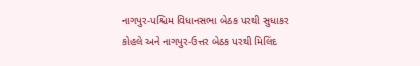નાગપુર-પશ્ચિમ વિધાનસભા બેઠક પરથી સુધાકર કોહલે અને નાગપુર-ઉત્તર બેઠક પરથી મિલિંદ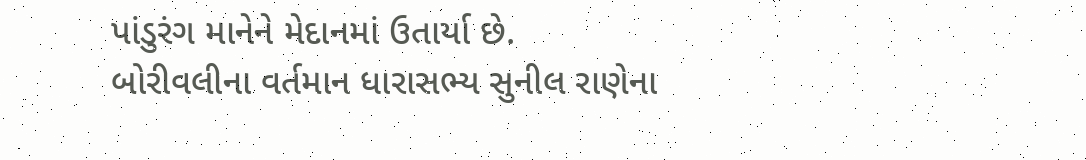પાંડુરંગ માનેને મેદાનમાં ઉતાર્યા છે.
બોરીવલીના વર્તમાન ધારાસભ્ય સુનીલ રાણેના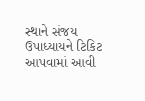સ્થાને સંજય ઉપાધ્યાયને ટિકિટ આપવામાં આવી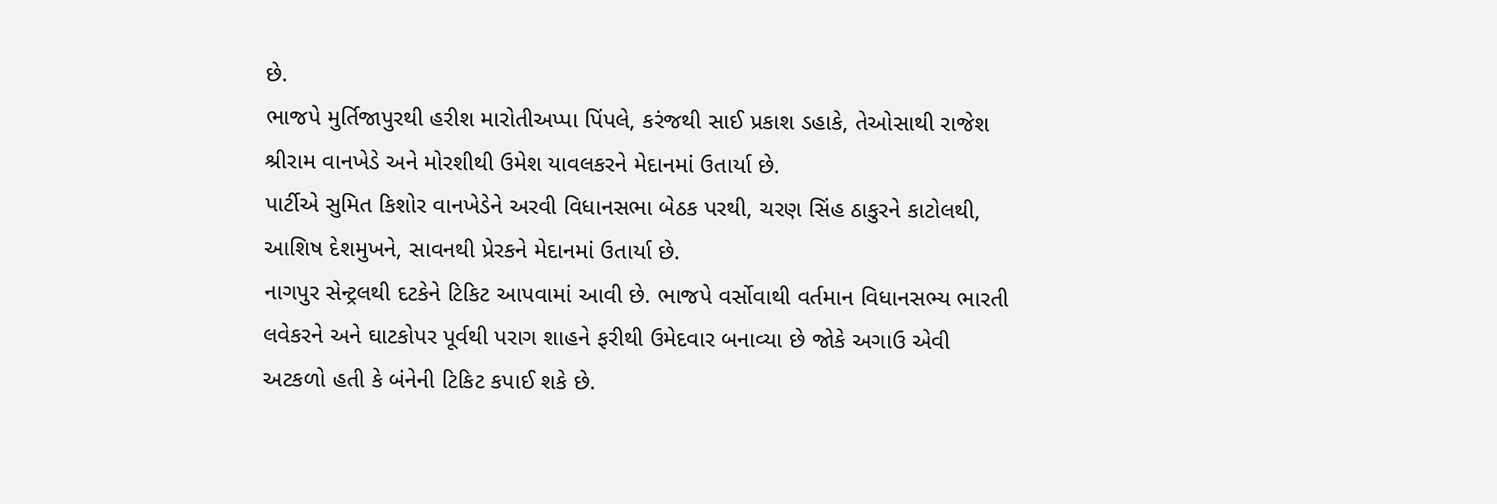છે.
ભાજપે મુર્તિજાપુરથી હરીશ મારોતીઅપ્પા પિંપલે, કરંજથી સાઈ પ્રકાશ ડહાકે, તેઓસાથી રાજેશ શ્રીરામ વાનખેડે અને મોરશીથી ઉમેશ યાવલકરને મેદાનમાં ઉતાર્યા છે.
પાર્ટીએ સુમિત કિશોર વાનખેડેને અરવી વિધાનસભા બેઠક પરથી, ચરણ સિંહ ઠાકુરને કાટોલથી, આશિષ દેશમુખને, સાવનથી પ્રેરકને મેદાનમાં ઉતાર્યા છે.
નાગપુર સેન્ટ્રલથી દટકેને ટિકિટ આપવામાં આવી છે. ભાજપે વર્સોવાથી વર્તમાન વિધાનસભ્ય ભારતી લવેકરને અને ઘાટકોપર પૂર્વથી પરાગ શાહને ફરીથી ઉમેદવાર બનાવ્યા છે જોકે અગાઉ એવી અટકળો હતી કે બંનેની ટિકિટ કપાઈ શકે છે.